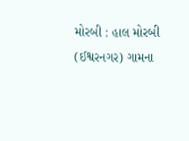મોરબી : હાલ મોરબી (ઈશ્વરનગર) ગામના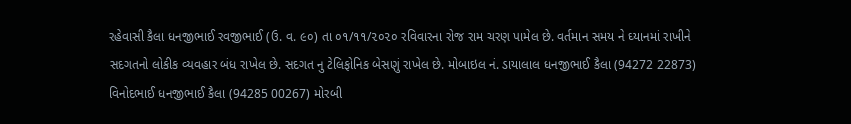રહેવાસી કૈલા ધનજીભાઈ રવજીભાઈ (ઉ. વ. ૯૦) તા ૦૧/૧૧/૨૦૨૦ રવિવારના રોજ રામ ચરણ પામેલ છે. વર્તમાન સમય ને ઘ્યાનમાં રાખીને સદગતનો લોકીક વ્યવહાર બંધ રાખેલ છે. સદગત નુ ટેલિફોનિક બેસણું રાખેલ છે. મોબાઇલ નં. ડાયાલાલ ધનજીભાઈ કૈલા (94272 22873) વિનોદભાઈ ધનજીભાઈ કૈલા (94285 00267) મોરબી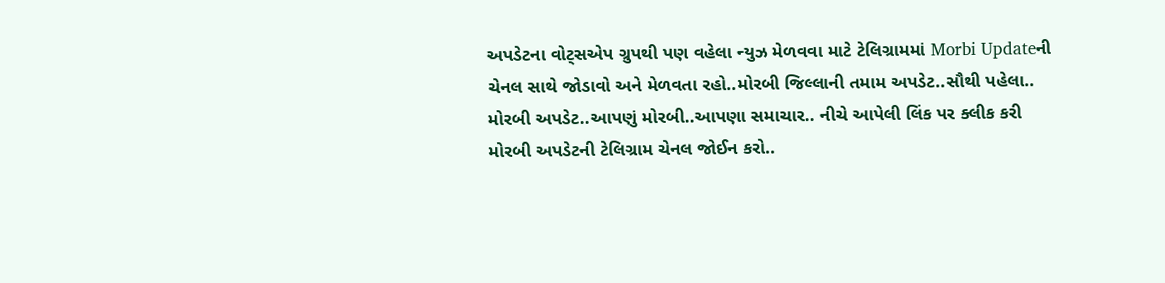અપડેટના વોટ્સએપ ગ્રુપથી પણ વહેલા ન્યુઝ મેળવવા માટે ટેલિગ્રામમાં Morbi Updateની ચેનલ સાથે જોડાવો અને મેળવતા રહો..મોરબી જિલ્લાની તમામ અપડેટ..સૌથી પહેલા.. મોરબી અપડેટ..આપણું મોરબી..આપણા સમાચાર.. નીચે આપેલી લિંક પર ક્લીક કરી મોરબી અપડેટની ટેલિગ્રામ ચેનલ જોઈન કરો..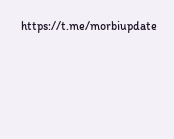https://t.me/morbiupdate